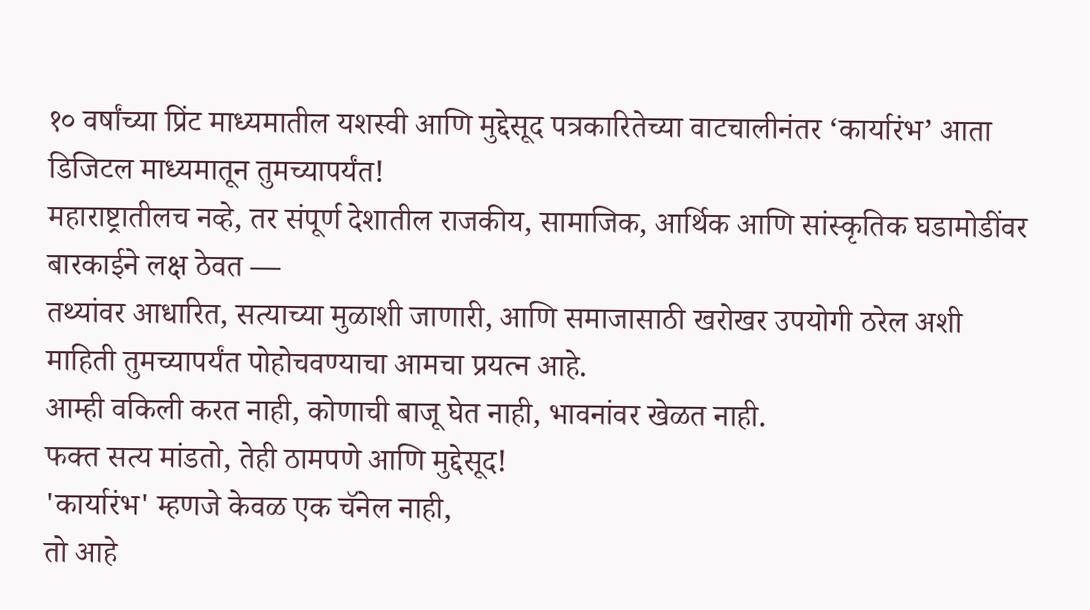१० वर्षांच्या प्रिंट माध्यमातील यशस्वी आणि मुद्देसूद पत्रकारितेच्या वाटचालीनंतर ‘कार्यारंभ’ आता डिजिटल माध्यमातून तुमच्यापर्यंत!
महाराष्ट्रातीलच नव्हे, तर संपूर्ण देशातील राजकीय, सामाजिक, आर्थिक आणि सांस्कृतिक घडामोडींवर बारकाईने लक्ष ठेवत —
तथ्यांवर आधारित, सत्याच्या मुळाशी जाणारी, आणि समाजासाठी खरोखर उपयोगी ठरेल अशी माहिती तुमच्यापर्यंत पोहोचवण्याचा आमचा प्रयत्न आहे.
आम्ही वकिली करत नाही, कोणाची बाजू घेत नाही, भावनांवर खेळत नाही.
फक्त सत्य मांडतो, तेही ठामपणे आणि मुद्देसूद!
'कार्यारंभ' म्हणजे केवळ एक चॅनेल नाही,
तो आहे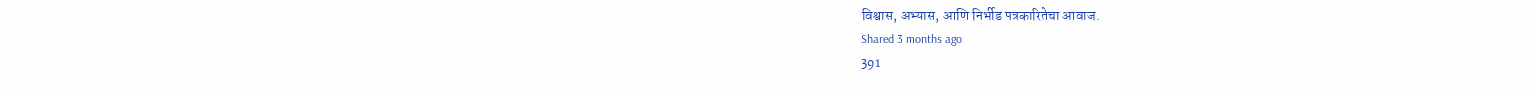विश्वास, अभ्यास, आणि निर्भीड पत्रकारितेचा आवाज.
Shared 3 months ago
391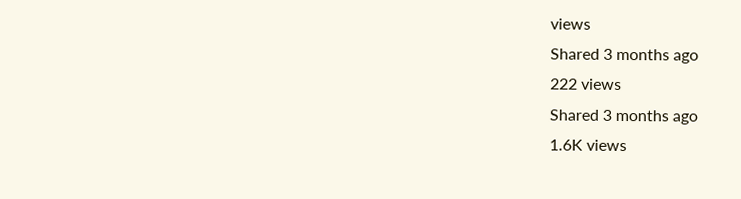views
Shared 3 months ago
222 views
Shared 3 months ago
1.6K views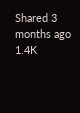Shared 3 months ago
1.4K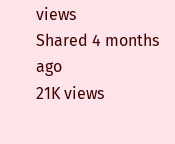views
Shared 4 months ago
21K views